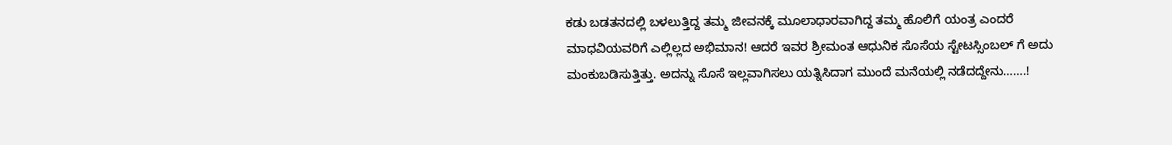ಕಡು ಬಡತನದಲ್ಲಿ ಬಳಲುತ್ತಿದ್ದ ತಮ್ಮ ಜೀವನಕ್ಕೆ ಮೂಲಾಧಾರವಾಗಿದ್ದ ತಮ್ಮ ಹೊಲಿಗೆ ಯಂತ್ರ ಎಂದರೆ ಮಾಧವಿಯವರಿಗೆ ಎಲ್ಲಿಲ್ಲದ ಅಭಿಮಾನ! ಆದರೆ ಇವರ ಶ್ರೀಮಂತ ಆಧುನಿಕ ಸೊಸೆಯ ಸ್ಟೇಟಸ್ಸಿಂಬಲ್ ಗೆ ಅದು ಮಂಕುಬಡಿಸುತ್ತಿತ್ತು. ಅದನ್ನು ಸೊಸೆ ಇಲ್ಲವಾಗಿಸಲು ಯತ್ನಿಸಿದಾಗ ಮುಂದೆ ಮನೆಯಲ್ಲಿ ನಡೆದದ್ದೇನು…….!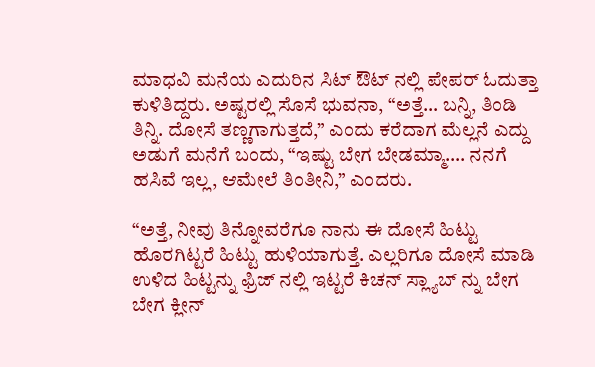ಮಾಧವಿ ಮನೆಯ ಎದುರಿನ ಸಿಟ್‌ ಔಟ್‌ ನಲ್ಲಿ ಪೇಪರ್‌ ಓದುತ್ತಾ ಕುಳಿತಿದ್ದರು. ಅಷ್ಟರಲ್ಲಿ ಸೊಸೆ ಭುವನಾ, “ಅತ್ತೆ… ಬನ್ನಿ, ತಿಂಡಿ ತಿನ್ನಿ. ದೋಸೆ ತಣ್ಣಗಾಗುತ್ತದೆ,” ಎಂದು ಕರೆದಾಗ ಮೆಲ್ಲನೆ ಎದ್ದು ಅಡುಗೆ ಮನೆಗೆ ಬಂದು, “ಇಷ್ಟು ಬೇಗ ಬೇಡಮ್ಮಾ…. ನನಗೆ ಹಸಿವೆ ಇಲ್ಲ, ಆಮೇಲೆ ತಿಂತೀನಿ,” ಎಂದರು.

“ಅತ್ತೆ, ನೀವು ತಿನ್ನೋವರೆಗೂ ನಾನು ಈ ದೋಸೆ ಹಿಟ್ಟು ಹೊರಗಿಟ್ಟರೆ ಹಿಟ್ಟು ಹುಳಿಯಾಗುತ್ತೆ. ಎಲ್ಲರಿಗೂ ದೋಸೆ ಮಾಡಿ ಉಳಿದ ಹಿಟ್ಟನ್ನು ಫ್ರಿಜ್‌ ನಲ್ಲಿ ಇಟ್ಟರೆ ಕಿಚನ್‌ ಸ್ಲ್ಯಾಬ್‌ ನ್ನು ಬೇಗ ಬೇಗ ಕ್ಲೀನ್‌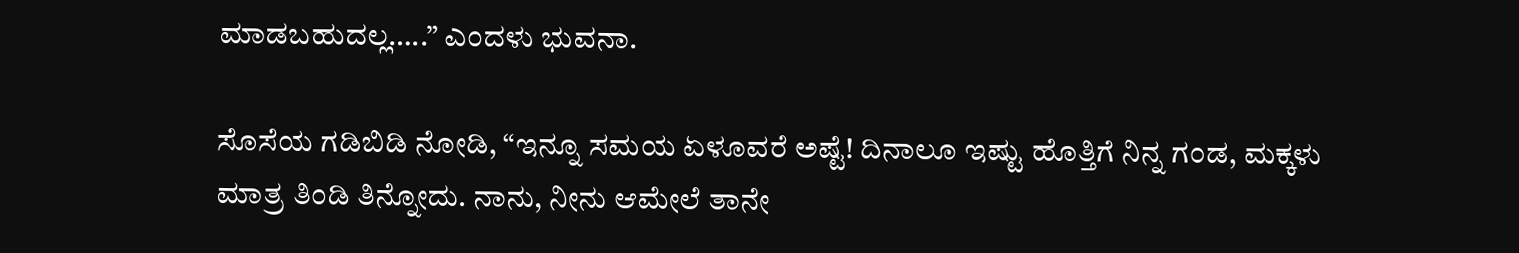ಮಾಡಬಹುದಲ್ಲ…..” ಎಂದಳು ಭುವನಾ.

ಸೊಸೆಯ ಗಡಿಬಿಡಿ ನೋಡಿ, “ಇನ್ನೂ ಸಮಯ ಏಳೂವರೆ ಅಷ್ಟೆ! ದಿನಾಲೂ ಇಷ್ಟು ಹೊತ್ತಿಗೆ ನಿನ್ನ ಗಂಡ, ಮಕ್ಕಳು ಮಾತ್ರ ತಿಂಡಿ ತಿನ್ನೋದು. ನಾನು, ನೀನು ಆಮೇಲೆ ತಾನೇ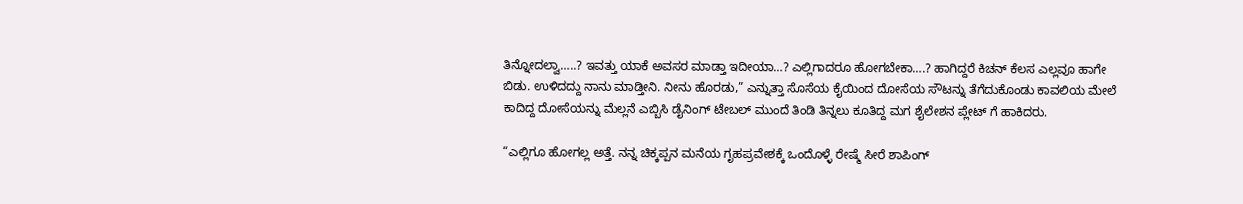ತಿನ್ನೋದಲ್ವಾ…..? ಇವತ್ತು ಯಾಕೆ ಅವಸರ ಮಾಡ್ತಾ ಇದೀಯಾ…? ಎಲ್ಲಿಗಾದರೂ ಹೋಗಬೇಕಾ….? ಹಾಗಿದ್ದರೆ ಕಿಚನ್‌ ಕೆಲಸ ಎಲ್ಲವೂ ಹಾಗೇ ಬಿಡು. ಉಳಿದದ್ದು ನಾನು ಮಾಡ್ತೀನಿ. ನೀನು ಹೊರಡು,” ಎನ್ನುತ್ತಾ ಸೊಸೆಯ ಕೈಯಿಂದ ದೋಸೆಯ ಸೌಟನ್ನು ತೆಗೆದುಕೊಂಡು ಕಾವಲಿಯ ಮೇಲೆ ಕಾದಿದ್ದ ದೋಸೆಯನ್ನು ಮೆಲ್ಲನೆ ಎಬ್ಬಿಸಿ ಡೈನಿಂಗ್‌ ಟೇಬಲ್ ಮುಂದೆ ತಿಂಡಿ ತಿನ್ನಲು ಕೂತಿದ್ದ ಮಗ ಶೈಲೇಶನ ಪ್ಲೇಟ್‌ ಗೆ ಹಾಕಿದರು.

“ಎಲ್ಲಿಗೂ ಹೋಗಲ್ಲ ಅತ್ತೆ. ನನ್ನ ಚಿಕ್ಕಪ್ಪನ ಮನೆಯ ಗೃಹಪ್ರವೇಶಕ್ಕೆ ಒಂದೊಳ್ಳೆ ರೇಷ್ಮೆ ಸೀರೆ ಶಾಪಿಂಗ್‌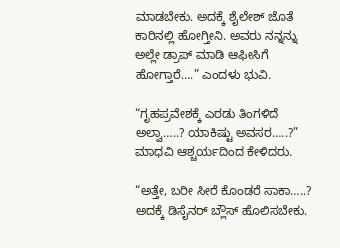ಮಾಡಬೇಕು. ಅದಕ್ಕೆ ಶೈಲೇಶ್‌ ಜೊತೆ ಕಾರಿನಲ್ಲಿ ಹೋಗ್ತೀನಿ. ಅವರು ನನ್ನನ್ನು ಅಲ್ಲೇ ಡ್ರಾಪ್‌ ಮಾಡಿ ಆಫೀಸಿಗೆ ಹೋಗ್ತಾರೆ….” ಎಂದಳು ಭುವಿ.

“ಗೃಹಪ್ರವೇಶಕ್ಕೆ ಎರಡು ತಿಂಗಳಿದೆ ಅಲ್ವಾ…..? ಯಾಕಿಷ್ಟು ಅವಸರ…..?” ಮಾಧವಿ ಆಶ್ಚರ್ಯದಿಂದ ಕೇಳಿದರು.

“ಅತ್ತೇ, ಬರೀ ಸೀರೆ ಕೊಂಡರೆ ಸಾಕಾ…..? ಅದಕ್ಕೆ ಡಿಸೈನರ್‌ ಬ್ಲೌಸ್‌ ಹೊಲಿಸಬೇಕು.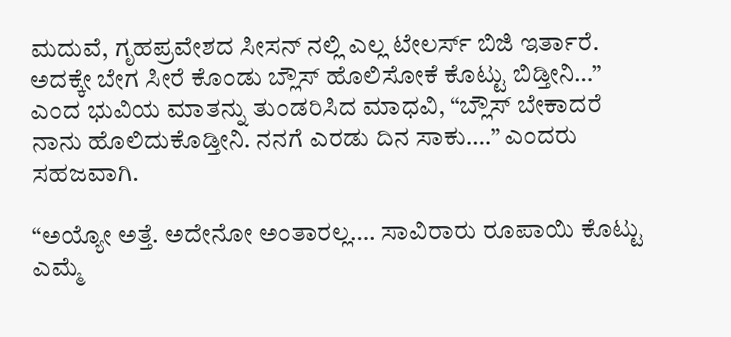ಮದುವೆ, ಗೃಹಪ್ರವೇಶದ ಸೀಸನ್‌ ನಲ್ಲಿ ಎಲ್ಲ ಟೇಲರ್ಸ್‌ ಬಿಜಿ ಇರ್ತಾರೆ. ಅದಕ್ಕೇ ಬೇಗ ಸೀರೆ ಕೊಂಡು ಬ್ಲೌಸ್‌ ಹೊಲಿಸೋಕೆ ಕೊಟ್ಟು ಬಿಡ್ತೀನಿ…” ಎಂದ ಭುವಿಯ ಮಾತನ್ನು ತುಂಡರಿಸಿದ ಮಾಧವಿ, “ಬ್ಲೌಸ್‌ ಬೇಕಾದರೆ ನಾನು ಹೊಲಿದುಕೊಡ್ತೀನಿ. ನನಗೆ ಎರಡು ದಿನ ಸಾಕು….” ಎಂದರು ಸಹಜವಾಗಿ.

“ಅಯ್ಯೋ ಅತ್ತೆ. ಅದೇನೋ ಅಂತಾರಲ್ಲ…. ಸಾವಿರಾರು ರೂಪಾಯಿ ಕೊಟ್ಟು ಎಮ್ಮೆ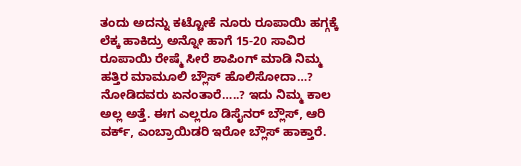ತಂದು ಅದನ್ನು ಕಟ್ಟೋಕೆ ನೂರು ರೂಪಾಯಿ ಹಗ್ಗಕ್ಕೆ ಲೆಕ್ಕ ಹಾಕಿದ್ರು ಅನ್ನೋ ಹಾಗೆ 15-20 ಸಾವಿರ ರೂಪಾಯಿ ರೇಷ್ಮೆ ಸೀರೆ ಶಾಪಿಂಗ್‌ ಮಾಡಿ ನಿಮ್ಮ ಹತ್ತಿರ ಮಾಮೂಲಿ ಬ್ಲೌಸ್‌ ಹೊಲಿಸೋದಾ…? ನೋಡಿದವರು ಏನಂತಾರೆ…..? ಇದು ನಿಮ್ಮ ಕಾಲ ಅಲ್ಲ ಅತ್ತೆ. ಈಗ ಎಲ್ಲರೂ ಡಿಸೈನರ್ ಬ್ಲೌಸ್‌, ಆರಿ ವರ್ಕ್‌, ಎಂಬ್ರಾಯಿಡರಿ ಇರೋ ಬ್ಲೌಸ್‌ ಹಾಕ್ತಾರೆ.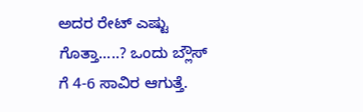ಅದರ ರೇಟ್‌ ಎಷ್ಟು ಗೊತ್ತಾ…..? ಒಂದು ಬ್ಲೌಸ್‌ ಗೆ 4-6 ಸಾವಿರ ಆಗುತ್ತೆ.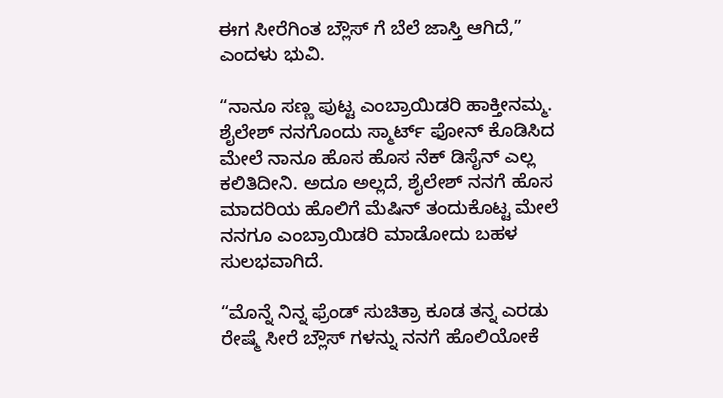ಈಗ ಸೀರೆಗಿಂತ ಬ್ಲೌಸ್‌ ಗೆ ಬೆಲೆ ಜಾಸ್ತಿ ಆಗಿದೆ,” ಎಂದಳು ಭುವಿ.

“ನಾನೂ ಸಣ್ಣ ಪುಟ್ಟ ಎಂಬ್ರಾಯಿಡರಿ ಹಾಕ್ತೀನಮ್ಮ. ಶೈಲೇಶ್‌ ನನಗೊಂದು ಸ್ಮಾರ್ಟ್‌ ಫೋನ್‌ ಕೊಡಿಸಿದ ಮೇಲೆ ನಾನೂ ಹೊಸ ಹೊಸ ನೆಕ್‌ ಡಿಸೈನ್‌ ಎಲ್ಲ ಕಲಿತಿದೀನಿ. ಅದೂ ಅಲ್ಲದೆ, ಶೈಲೇಶ್‌ ನನಗೆ ಹೊಸ ಮಾದರಿಯ ಹೊಲಿಗೆ ಮೆಷಿನ್ ತಂದುಕೊಟ್ಟ ಮೇಲೆ ನನಗೂ ಎಂಬ್ರಾಯಿಡರಿ ಮಾಡೋದು ಬಹಳ ಸುಲಭವಾಗಿದೆ.

“ಮೊನ್ನೆ ನಿನ್ನ ಫ್ರೆಂಡ್‌ ಸುಚಿತ್ರಾ ಕೂಡ ತನ್ನ ಎರಡು ರೇಷ್ಮೆ ಸೀರೆ ಬ್ಲೌಸ್‌ ಗಳನ್ನು ನನಗೆ ಹೊಲಿಯೋಕೆ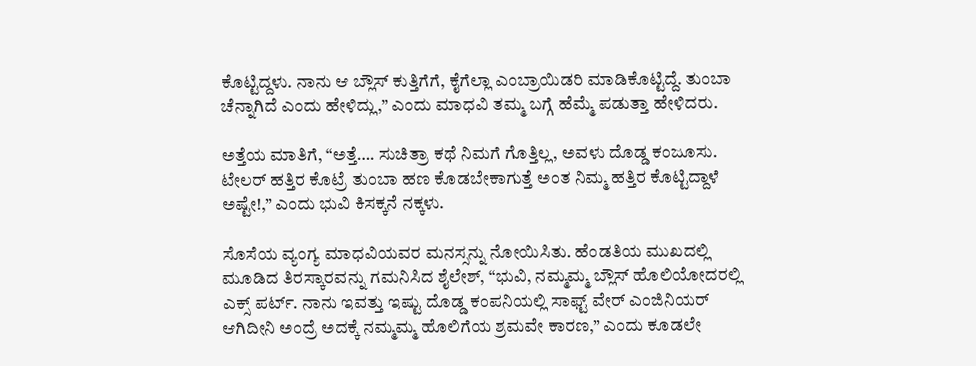ಕೊಟ್ಟಿದ್ದಳು. ನಾನು ಆ ಬ್ಲೌಸ್‌ ಕುತ್ತಿಗೆಗೆ, ಕೈಗೆಲ್ಲಾ ಎಂಬ್ರಾಯಿಡರಿ ಮಾಡಿಕೊಟ್ಟಿದ್ದೆ. ತುಂಬಾ ಚೆನ್ನಾಗಿದೆ ಎಂದು ಹೇಳಿದ್ಲು,” ಎಂದು ಮಾಧವಿ ತಮ್ಮ ಬಗ್ಗೆ ಹೆಮ್ಮೆ ಪಡುತ್ತಾ ಹೇಳಿದರು.

ಅತ್ತೆಯ ಮಾತಿಗೆ, “ಅತ್ತೆ…. ಸುಚಿತ್ರಾ ಕಥೆ ನಿಮಗೆ ಗೊತ್ತಿಲ್ಲ, ಅವಳು ದೊಡ್ಡ ಕಂಜೂಸು. ಟೇಲರ್‌ ಹತ್ತಿರ ಕೊಟ್ರೆ ತುಂಬಾ ಹಣ ಕೊಡಬೇಕಾಗುತ್ತೆ ಅಂತ ನಿಮ್ಮ ಹತ್ತಿರ ಕೊಟ್ಟಿದ್ದಾಳೆ ಅಷ್ಟೇ!,” ಎಂದು ಭುವಿ ಕಿಸಕ್ಕನೆ ನಕ್ಕಳು.

ಸೊಸೆಯ ವ್ಯಂಗ್ಯ ಮಾಧವಿಯವರ ಮನಸ್ಸನ್ನು ನೋಯಿಸಿತು. ಹೆಂಡತಿಯ ಮುಖದಲ್ಲಿ ಮೂಡಿದ ತಿರಸ್ಕಾರವನ್ನು ಗಮನಿಸಿದ ಶೈಲೇಶ್‌, “ಭುವಿ, ನಮ್ಮಮ್ಮ ಬ್ಲೌಸ್‌ ಹೊಲಿಯೋದರಲ್ಲಿ ಎಕ್ಸ್ ಪರ್ಟ್‌. ನಾನು ಇವತ್ತು ಇಷ್ಟು ದೊಡ್ಡ ಕಂಪನಿಯಲ್ಲಿ ಸಾಫ್ಟ್ ವೇರ್‌ ಎಂಜಿನಿಯರ್‌ ಆಗಿದೀನಿ ಅಂದ್ರೆ ಅದಕ್ಕೆ ನಮ್ಮಮ್ಮ ಹೊಲಿಗೆಯ ಶ್ರಮವೇ ಕಾರಣ,” ಎಂದು ಕೂಡಲೇ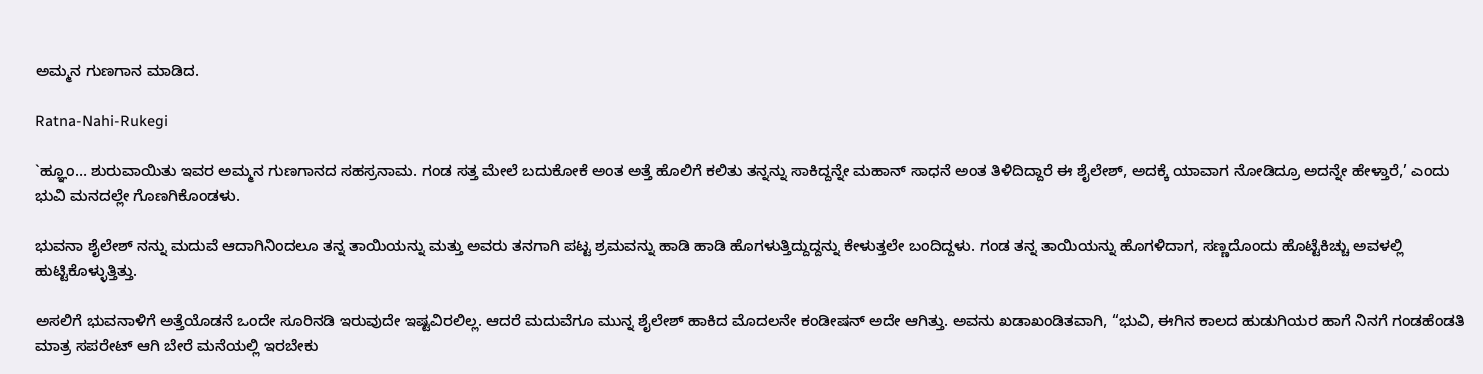ಅಮ್ಮನ ಗುಣಗಾನ ಮಾಡಿದ.

Ratna-Nahi-Rukegi

`ಹ್ಞೂಂ… ಶುರುವಾಯಿತು ಇವರ ಅಮ್ಮನ ಗುಣಗಾನದ ಸಹಸ್ರನಾಮ. ಗಂಡ ಸತ್ತ ಮೇಲೆ ಬದುಕೋಕೆ ಅಂತ ಅತ್ತೆ ಹೊಲಿಗೆ ಕಲಿತು ತನ್ನನ್ನು ಸಾಕಿದ್ದನ್ನೇ ಮಹಾನ್‌ ಸಾಧನೆ ಅಂತ ತಿಳಿದಿದ್ದಾರೆ ಈ ಶೈಲೇಶ್‌, ಅದಕ್ಕೆ ಯಾವಾಗ ನೋಡಿದ್ರೂ ಅದನ್ನೇ ಹೇಳ್ತಾರೆ,’ ಎಂದು ಭುವಿ ಮನದಲ್ಲೇ ಗೊಣಗಿಕೊಂಡಳು.

ಭುವನಾ ಶೈಲೇಶ್‌ ನನ್ನು ಮದುವೆ ಆದಾಗಿನಿಂದಲೂ ತನ್ನ ತಾಯಿಯನ್ನು ಮತ್ತು ಅವರು ತನಗಾಗಿ ಪಟ್ಟ ಶ್ರಮವನ್ನು ಹಾಡಿ ಹಾಡಿ ಹೊಗಳುತ್ತಿದ್ದುದ್ದನ್ನು ಕೇಳುತ್ತಲೇ ಬಂದಿದ್ದಳು. ಗಂಡ ತನ್ನ ತಾಯಿಯನ್ನು ಹೊಗಳಿದಾಗ, ಸಣ್ಣದೊಂದು ಹೊಟ್ಟೆಕಿಚ್ಚು ಅವಳಲ್ಲಿ ಹುಟ್ಟಿಕೊಳ್ಳುತ್ತಿತ್ತು.

ಅಸಲಿಗೆ ಭುವನಾಳಿಗೆ ಅತ್ತೆಯೊಡನೆ ಒಂದೇ ಸೂರಿನಡಿ ಇರುವುದೇ ಇಷ್ಟವಿರಲಿಲ್ಲ. ಆದರೆ ಮದುವೆಗೂ ಮುನ್ನ ಶೈಲೇಶ್‌ ಹಾಕಿದ ಮೊದಲನೇ ಕಂಡೀಷನ್‌ ಅದೇ ಆಗಿತ್ತು. ಅವನು ಖಡಾಖಂಡಿತವಾಗಿ, “ಭುವಿ, ಈಗಿನ ಕಾಲದ ಹುಡುಗಿಯರ ಹಾಗೆ ನಿನಗೆ ಗಂಡಹೆಂಡತಿ ಮಾತ್ರ ಸಪರೇಟ್‌ ಆಗಿ ಬೇರೆ ಮನೆಯಲ್ಲಿ ಇರಬೇಕು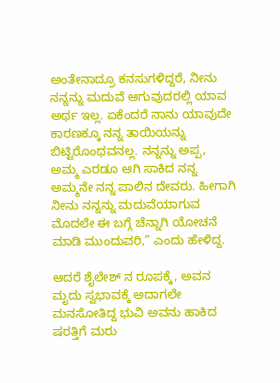ಅಂತೇನಾದ್ರೂ ಕನಸುಗಳಿದ್ದರೆ, ನೀನು ನನ್ನನ್ನು ಮದುವೆ ಆಗುವುದರಲ್ಲಿ ಯಾವ ಅರ್ಥ ಇಲ್ಲ. ಏಕೆಂದರೆ ನಾನು ಯಾವುದೇ ಕಾರಣಕ್ಕೂ ನನ್ನ ತಾಯಿಯನ್ನು ಬಿಟ್ಟಿರೊಂಥವನಲ್ಲ. ನನ್ನನ್ನು ಅಪ್ಪ, ಅಮ್ಮ ಎರಡೂ ಆಗಿ ಸಾಕಿದ ನನ್ನ ಅಮ್ಮನೇ ನನ್ನ ಪಾಲಿನ ದೇವರು. ಹೀಗಾಗಿ ನೀನು ನನ್ನನ್ನು ಮದುವೆಯಾಗುವ ಮೊದಲೇ ಈ ಬಗ್ಗೆ ಚೆನ್ನಾಗಿ ಯೋಚನೆ ಮಾಡಿ ಮುಂದುವರಿ,” ಎಂದು ಹೇಳಿದ್ದ.

ಆದರೆ ಶೈಲೇಶ್‌ ನ ರೂಪಕ್ಕೆ, ಅವನ ಮೃದು ಸ್ವಭಾವಕ್ಕೆ ಅದಾಗಲೇ ಮನಸೋತಿದ್ದ ಭುವಿ ಅವನು ಹಾಕಿದ ಷರತ್ತಿಗೆ ಮರು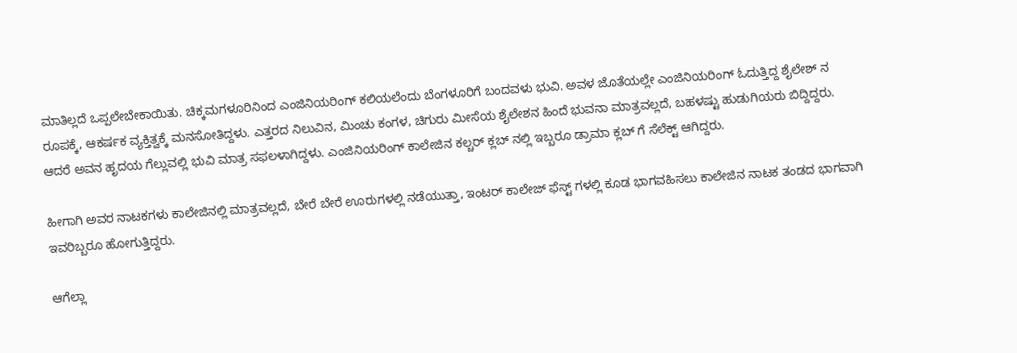ಮಾತಿಲ್ಲದೆ ಒಪ್ಪಲೇಬೇಕಾಯಿತು. ಚಿಕ್ಕಮಗಳೂರಿನಿಂದ ಎಂಜಿನಿಯರಿಂಗ್‌ ಕಲಿಯಲೆಂದು ಬೆಂಗಳೂರಿಗೆ ಬಂದವಳು ಭುವಿ. ಅವಳ ಜೊತೆಯಲ್ಲೇ ಎಂಜಿನಿಯರಿಂಗ್‌ ಓದುತ್ತಿದ್ದ ಶೈಲೇಶ್‌ ನ ರೂಪಕ್ಕೆ, ಆಕರ್ಷಕ ವ್ಯಕ್ತಿತ್ವಕ್ಕೆ ಮನಸೋತಿದ್ದಳು. ಎತ್ತರದ ನಿಲುವಿನ, ಮಿಂಚು ಕಂಗಳ, ಚಿಗುರು ಮೀಸೆಯ ಶೈಲೇಶನ ಹಿಂದೆ ಭುವನಾ ಮಾತ್ರವಲ್ಲದೆ, ಬಹಳಷ್ಟು ಹುಡುಗಿಯರು ಬಿದ್ದಿದ್ದರು. ಆದರೆ ಅವನ ಹೃದಯ ಗೆಲ್ಲುವಲ್ಲಿ ಭುವಿ ಮಾತ್ರ ಸಫಲಳಾಗಿದ್ದಳು. ಎಂಜಿನಿಯರಿಂಗ್‌ ಕಾಲೇಜಿನ ಕಲ್ಚರ್‌ ಕ್ಲಬ್‌ ನಲ್ಲಿ ಇಬ್ಬರೂ ಡ್ರಾಮಾ ಕ್ಲಬ್‌ ಗೆ ಸೆಲೆಕ್ಟ್ ಆಗಿದ್ದರು.

ಹೀಗಾಗಿ ಅವರ ನಾಟಕಗಳು ಕಾಲೇಜಿನಲ್ಲಿ ಮಾತ್ರವಲ್ಲದೆ, ಬೇರೆ ಬೇರೆ ಊರುಗಳಲ್ಲಿ ನಡೆಯುತ್ತಾ, ಇಂಟರ್‌ ಕಾಲೇಜ್‌ ಫೆಸ್ಟ್ ಗಳಲ್ಲಿ ಕೂಡ ಭಾಗವಹಿಸಲು ಕಾಲೇಜಿನ ನಾಟಕ ತಂಡದ ಭಾಗವಾಗಿ ಇವರಿಬ್ಬರೂ ಹೋಗುತ್ತಿದ್ದರು.

ಆಗೆಲ್ಲಾ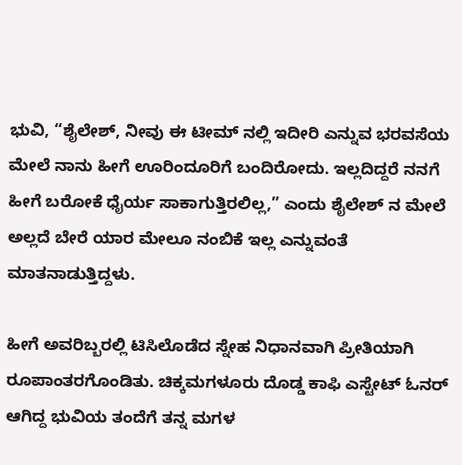ಭುವಿ, “ಶೈಲೇಶ್‌, ನೀವು ಈ ಟೀಮ್ ನಲ್ಲಿ ಇದೀರಿ ಎನ್ನುವ ಭರವಸೆಯ ಮೇಲೆ ನಾನು ಹೀಗೆ ಊರಿಂದೂರಿಗೆ ಬಂದಿರೋದು. ಇಲ್ಲದಿದ್ದರೆ ನನಗೆ ಹೀಗೆ ಬರೋಕೆ ಧೈರ್ಯ ಸಾಕಾಗುತ್ತಿರಲಿಲ್ಲ,” ಎಂದು ಶೈಲೇಶ್‌ ನ ಮೇಲೆ ಅಲ್ಲದೆ ಬೇರೆ ಯಾರ ಮೇಲೂ ನಂಬಿಕೆ ಇಲ್ಲ ಎನ್ನುವಂತೆ ಮಾತನಾಡುತ್ತಿದ್ದಳು.

ಹೀಗೆ ಅವರಿಬ್ಬರಲ್ಲಿ ಟಿಸಿಲೊಡೆದ ಸ್ನೇಹ ನಿಧಾನವಾಗಿ ಪ್ರೀತಿಯಾಗಿ ರೂಪಾಂತರಗೊಂಡಿತು. ಚಿಕ್ಕಮಗಳೂರು ದೊಡ್ಡ ಕಾಫಿ ಎಸ್ಟೇಟ್‌ ಓನರ್‌ ಆಗಿದ್ದ ಭುವಿಯ ತಂದೆಗೆ ತನ್ನ ಮಗಳ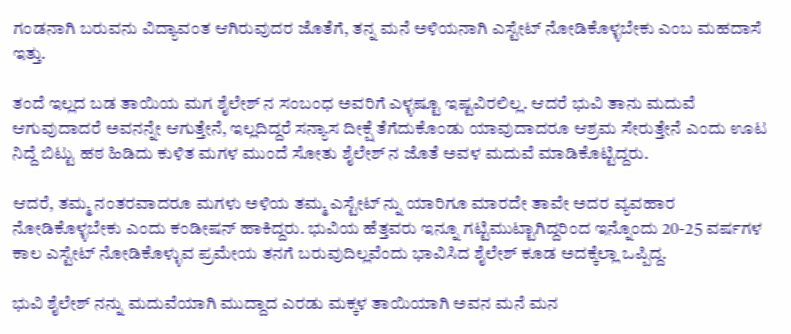ಗಂಡನಾಗಿ ಬರುವನು ವಿದ್ಯಾವಂತ ಆಗಿರುವುದರ ಜೊತೆಗೆ, ತನ್ನ ಮನೆ ಅಳಿಯನಾಗಿ ಎಸ್ಟೇಟ್‌ ನೋಡಿಕೊಳ್ಳಬೇಕು ಎಂಬ ಮಹದಾಸೆ ಇತ್ತು.

ತಂದೆ ಇಲ್ಲದ ಬಡ ತಾಯಿಯ ಮಗ ಶೈಲೇಶ್‌ ನ ಸಂಬಂಧ ಅವರಿಗೆ ಎಳ್ಳಷ್ಟೂ ಇಷ್ಟವಿರಲಿಲ್ಲ. ಆದರೆ ಭುವಿ ತಾನು ಮದುವೆ ಆಗುವುದಾದರೆ ಅವನನ್ನೇ ಆಗುತ್ತೇನೆ, ಇಲ್ಲದಿದ್ದರೆ ಸನ್ಯಾಸ ದೀಕ್ಷೆ ತೆಗೆದುಕೊಂಡು ಯಾವುದಾದರೂ ಆಶ್ರಮ ಸೇರುತ್ತೇನೆ ಎಂದು ಊಟ ನಿದ್ದೆ ಬಿಟ್ಟು ಹಠ ಹಿಡಿದು ಕುಳಿತ ಮಗಳ ಮುಂದೆ ಸೋತು ಶೈಲೇಶ್‌ ನ ಜೊತೆ ಅವಳ ಮದುವೆ ಮಾಡಿಕೊಟ್ಟಿದ್ದರು.

ಆದರೆ, ತಮ್ಮ ನಂತರವಾದರೂ ಮಗಳು ಅಳಿಯ ತಮ್ಮ ಎಸ್ಟೇಟ್‌ ನ್ನು ಯಾರಿಗೂ ಮಾರದೇ ತಾವೇ ಅದರ ವ್ಯವಹಾರ ನೋಡಿಕೊಳ್ಳಬೇಕು ಎಂದು ಕಂಡೀಷನ್‌ ಹಾಕಿದ್ದರು. ಭುವಿಯ ಹೆತ್ತವರು ಇನ್ನೂ ಗಟ್ಟಿಮುಟ್ಟಾಗಿದ್ದರಿಂದ ಇನ್ನೊಂದು 20-25 ವರ್ಷಗಳ ಕಾಲ ಎಸ್ಟೇಟ್‌ ನೋಡಿಕೊಳ್ಳುವ ಪ್ರಮೇಯ ತನಗೆ ಬರುವುದಿಲ್ಲವೆಂದು ಭಾವಿಸಿದ ಶೈಲೇಶ್‌ ಕೂಡ ಅದಕ್ಕೆಲ್ಲಾ ಒಪ್ಪಿದ್ದ.

ಭುವಿ ಶೈಲೇಶ್‌ ನನ್ನು ಮದುವೆಯಾಗಿ ಮುದ್ದಾದ ಎರಡು ಮಕ್ಕಳ ತಾಯಿಯಾಗಿ ಅವನ ಮನೆ ಮನ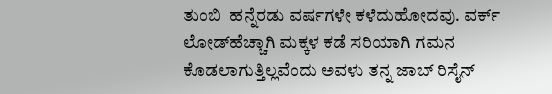ತುಂಬಿ  ಹನ್ನೆರಡು ವರ್ಷಗಳೇ ಕಳೆದುಹೋದವು. ವರ್ಕ್‌ ಲೋಡ್‌ಹೆಚ್ಚಾಗಿ ಮಕ್ಕಳ ಕಡೆ ಸರಿಯಾಗಿ ಗಮನ ಕೊಡಲಾಗುತ್ತಿಲ್ಲವೆಂದು ಅವಳು ತನ್ನ ಜಾಬ್‌ ರಿಸೈನ್‌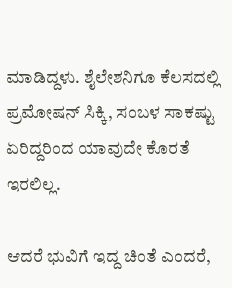ಮಾಡಿದ್ದಳು. ಶೈಲೇಶನಿಗೂ ಕೆಲಸದಲ್ಲಿ ಪ್ರಮೋಷನ್‌ ಸಿಕ್ಕಿ, ಸಂಬಳ ಸಾಕಷ್ಟು ಏರಿದ್ದರಿಂದ ಯಾವುದೇ ಕೊರತೆ ಇರಲಿಲ್ಲ.

ಆದರೆ ಭುವಿಗೆ ಇದ್ದ ಚಿಂತೆ ಎಂದರೆ,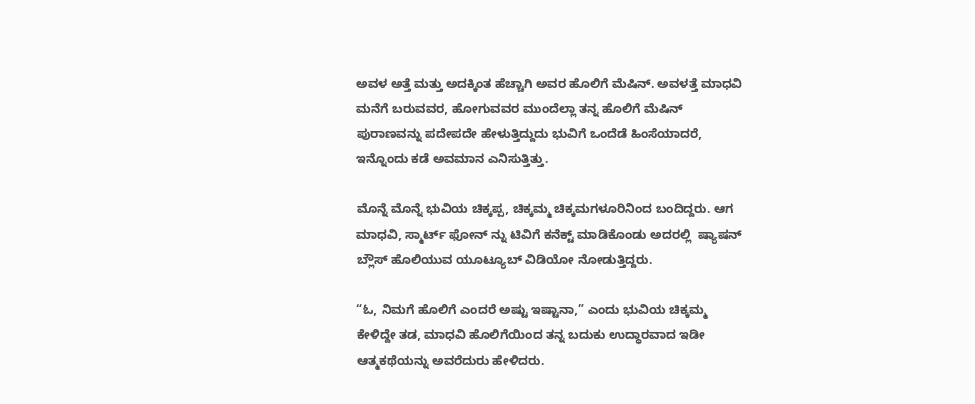ಅವಳ ಅತ್ತೆ ಮತ್ತು ಅದಕ್ಕಿಂತ ಹೆಚ್ಚಾಗಿ ಅವರ ಹೊಲಿಗೆ ಮೆಷಿನ್‌. ಅವಳತ್ತೆ ಮಾಧವಿ ಮನೆಗೆ ಬರುವವರ, ಹೋಗುವವರ ಮುಂದೆಲ್ಲಾ ತನ್ನ ಹೊಲಿಗೆ ಮೆಷಿನ್‌ ಪುರಾಣವನ್ನು ಪದೇಪದೇ ಹೇಳುತ್ತಿದ್ದುದು ಭುವಿಗೆ ಒಂದೆಡೆ ಹಿಂಸೆಯಾದರೆ, ಇನ್ನೊಂದು ಕಡೆ ಅವಮಾನ ಎನಿಸುತ್ತಿತ್ತು.

ಮೊನ್ನೆ ಮೊನ್ನೆ ಭುವಿಯ ಚಿಕ್ಕಪ್ಪ, ಚಿಕ್ಕಮ್ಮ ಚಿಕ್ಕಮಗಳೂರಿನಿಂದ ಬಂದಿದ್ದರು. ಆಗ ಮಾಧವಿ, ಸ್ಮಾರ್ಟ್‌ ಫೋನ್‌ ನ್ನು ಟಿವಿಗೆ ಕನೆಕ್ಟ್ ಮಾಡಿಕೊಂಡು ಅದರಲ್ಲಿ  ಷ್ಯಾಷನ್‌ ಬ್ಲೌಸ್‌ ಹೊಲಿಯುವ ಯೂಟ್ಯೂಬ್‌ ವಿಡಿಯೋ ನೋಡುತ್ತಿದ್ದರು.

“ಓ, ನಿಮಗೆ ಹೊಲಿಗೆ ಎಂದರೆ ಅಷ್ಟು ಇಷ್ಟಾನಾ,” ಎಂದು ಭುವಿಯ ಚಿಕ್ಕಮ್ಮ ಕೇಳಿದ್ದೇ ತಡ, ಮಾಧವಿ ಹೊಲಿಗೆಯಿಂದ ತನ್ನ ಬದುಕು ಉದ್ಧಾರವಾದ ಇಡೀ ಆತ್ಮಕಥೆಯನ್ನು ಅವರೆದುರು ಹೇಳಿದರು.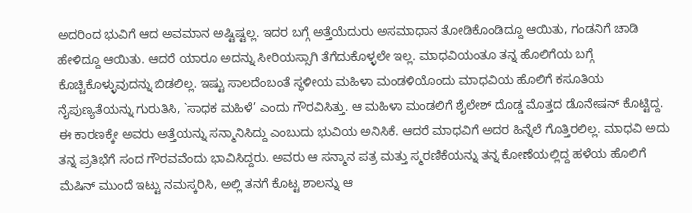ಅದರಿಂದ ಭುವಿಗೆ ಆದ ಅವಮಾನ ಅಷ್ಟಿಷ್ಟಲ್ಲ. ಇದರ ಬಗ್ಗೆ ಅತ್ತೆಯೆದುರು ಅಸಮಾಧಾನ ತೋಡಿಕೊಂಡಿದ್ದೂ ಆಯಿತು, ಗಂಡನಿಗೆ ಚಾಡಿ ಹೇಳಿದ್ದೂ ಆಯಿತು. ಆದರೆ ಯಾರೂ ಅದನ್ನು ಸೀರಿಯಸ್ಸಾಗಿ ತೆಗೆದುಕೊಳ್ಳಲೇ ಇಲ್ಲ. ಮಾಧವಿಯಂತೂ ತನ್ನ ಹೊಲಿಗೆಯ ಬಗ್ಗೆ ಕೊಚ್ಚಿಕೊಳ್ಳುವುದನ್ನು ಬಿಡಲಿಲ್ಲ. ಇಷ್ಟು ಸಾಲದೆಂಬಂತೆ ಸ್ಥಳೀಯ ಮಹಿಳಾ ಮಂಡಳಿಯೊಂದು ಮಾಧವಿಯ ಹೊಲಿಗೆ ಕಸೂತಿಯ ನೈಪುಣ್ಯತೆಯನ್ನು ಗುರುತಿಸಿ, `ಸಾಧಕ ಮಹಿಳೆ’ ಎಂದು ಗೌರವಿಸಿತ್ತು. ಆ ಮಹಿಳಾ ಮಂಡಲಿಗೆ ಶೈಲೇಶ್ ದೊಡ್ಡ ಮೊತ್ತದ ಡೊನೇಷನ್‌ ಕೊಟ್ಟಿದ್ದ. ಈ ಕಾರಣಕ್ಕೇ ಅವರು ಅತ್ತೆಯನ್ನು ಸನ್ಮಾನಿಸಿದ್ದು ಎಂಬುದು ಭುವಿಯ ಅನಿಸಿಕೆ. ಆದರೆ ಮಾಧವಿಗೆ ಅದರ ಹಿನ್ನೆಲೆ ಗೊತ್ತಿರಲಿಲ್ಲ. ಮಾಧವಿ ಅದು ತನ್ನ ಪ್ರತಿಭೆಗೆ ಸಂದ ಗೌರವವೆಂದು ಭಾವಿಸಿದ್ದರು. ಅವರು ಆ ಸನ್ಮಾನ ಪತ್ರ ಮತ್ತು ಸ್ಮರಣಿಕೆಯನ್ನು ತನ್ನ ಕೋಣೆಯಲ್ಲಿದ್ದ ಹಳೆಯ ಹೊಲಿಗೆ ಮೆಷಿನ್‌ ಮುಂದೆ ಇಟ್ಟು ನಮಸ್ಕರಿಸಿ, ಅಲ್ಲಿ ತನಗೆ ಕೊಟ್ಟ ಶಾಲನ್ನು ಆ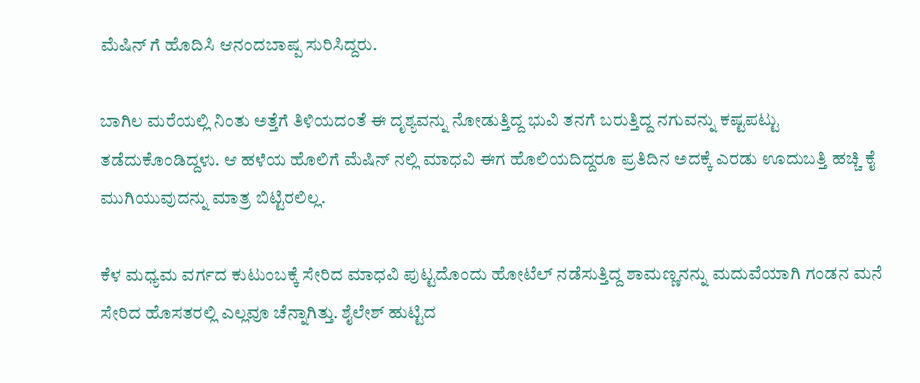ಮೆಷಿನ್‌ ಗೆ ಹೊದಿಸಿ ಆನಂದಬಾಷ್ಪ ಸುರಿಸಿದ್ದರು.

ಬಾಗಿಲ ಮರೆಯಲ್ಲಿ ನಿಂತು ಅತ್ತೆಗೆ ತಿಳಿಯದಂತೆ ಈ ದೃಶ್ಯವನ್ನು ನೋಡುತ್ತಿದ್ದ ಭುವಿ ತನಗೆ ಬರುತ್ತಿದ್ದ ನಗುವನ್ನು ಕಷ್ಟಪಟ್ಟು ತಡೆದುಕೊಂಡಿದ್ದಳು. ಆ ಹಳೆಯ ಹೊಲಿಗೆ ಮೆಷಿನ್‌ ನಲ್ಲಿ ಮಾಧವಿ ಈಗ ಹೊಲಿಯದಿದ್ದರೂ ಪ್ರತಿದಿನ ಅದಕ್ಕೆ ಎರಡು ಊದುಬತ್ತಿ ಹಚ್ಚಿ ಕೈ ಮುಗಿಯುವುದನ್ನು ಮಾತ್ರ ಬಿಟ್ಟಿರಲಿಲ್ಲ.

ಕೆಳ ಮಧ್ಯಮ ವರ್ಗದ ಕುಟುಂಬಕ್ಕೆ ಸೇರಿದ ಮಾಧವಿ ಪುಟ್ಟದೊಂದು ಹೋಟೆಲ್ ‌ನಡೆಸುತ್ತಿದ್ದ ಶಾಮಣ್ಣನನ್ನು ಮದುವೆಯಾಗಿ ಗಂಡನ ಮನೆ ಸೇರಿದ ಹೊಸತರಲ್ಲಿ ಎಲ್ಲವೂ ಚೆನ್ನಾಗಿತ್ತು. ಶೈಲೇಶ್‌ ಹುಟ್ಟಿದ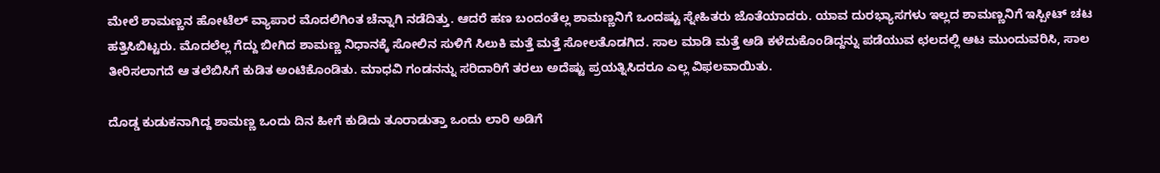ಮೇಲೆ ಶಾಮಣ್ಣನ ಹೋಟೆಲ್ ವ್ಯಾಪಾರ ಮೊದಲಿಗಿಂತ ಚೆನ್ನಾಗಿ ನಡೆದಿತ್ತು. ಆದರೆ ಹಣ ಬಂದಂತೆಲ್ಲ ಶಾಮಣ್ಣನಿಗೆ ಒಂದಷ್ಟು ಸ್ನೇಹಿತರು ಜೊತೆಯಾದರು. ಯಾವ ದುರಭ್ಯಾಸಗಳು ಇಲ್ಲದ ಶಾಮಣ್ಣನಿಗೆ ಇಸ್ಪೀಟ್‌ ಚಟ ಹತ್ತಿಸಿಬಿಟ್ಟರು. ಮೊದಲೆಲ್ಲ ಗೆದ್ದು ಬೀಗಿದ ಶಾಮಣ್ಣ ನಿಧಾನಕ್ಕೆ ಸೋಲಿನ ಸುಳಿಗೆ ಸಿಲುಕಿ ಮತ್ತೆ ಮತ್ತೆ ಸೋಲತೊಡಗಿದ. ಸಾಲ ಮಾಡಿ ಮತ್ತೆ ಆಡಿ ಕಳೆದುಕೊಂಡಿದ್ದನ್ನು ಪಡೆಯುವ ಛಲದಲ್ಲಿ ಆಟ ಮುಂದುವರಿಸಿ, ಸಾಲ ತೀರಿಸಲಾಗದೆ ಆ ತಲೆಬಿಸಿಗೆ ಕುಡಿತ ಅಂಟಿಕೊಂಡಿತು. ಮಾಧವಿ ಗಂಡನನ್ನು ಸರಿದಾರಿಗೆ ತರಲು ಅದೆಷ್ಟು ಪ್ರಯತ್ನಿಸಿದರೂ ಎಲ್ಲ ವಿಫಲವಾಯಿತು.

ದೊಡ್ಡ ಕುಡುಕನಾಗಿದ್ದ ಶಾಮಣ್ಣ ಒಂದು ದಿನ ಹೀಗೆ ಕುಡಿದು ತೂರಾಡುತ್ತಾ ಒಂದು ಲಾರಿ ಅಡಿಗೆ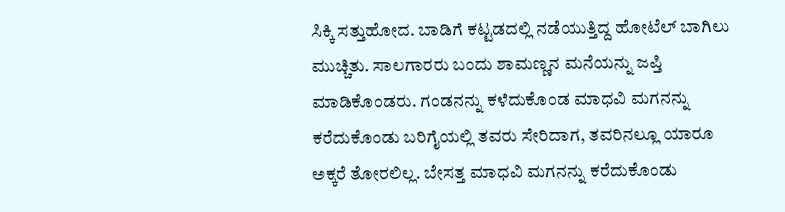ಸಿಕ್ಕಿ ಸತ್ತುಹೋದ. ಬಾಡಿಗೆ ಕಟ್ಟಡದಲ್ಲಿ ನಡೆಯುತ್ತಿದ್ದ ಹೋಟೆಲ್ ಬಾಗಿಲು ಮುಚ್ಚಿತು. ಸಾಲಗಾರರು ಬಂದು ಶಾಮಣ್ಣನ ಮನೆಯನ್ನು ಜಪ್ತಿ ಮಾಡಿಕೊಂಡರು. ಗಂಡನನ್ನು ಕಳೆದುಕೊಂಡ ಮಾಧವಿ ಮಗನನ್ನು ಕರೆದುಕೊಂಡು ಬರಿಗೈಯಲ್ಲಿ ತವರು ಸೇರಿದಾಗ, ತವರಿನಲ್ಲೂ ಯಾರೂ ಅಕ್ಕರೆ ತೋರಲಿಲ್ಲ. ಬೇಸತ್ತ ಮಾಧವಿ ಮಗನನ್ನು ಕರೆದುಕೊಂಡು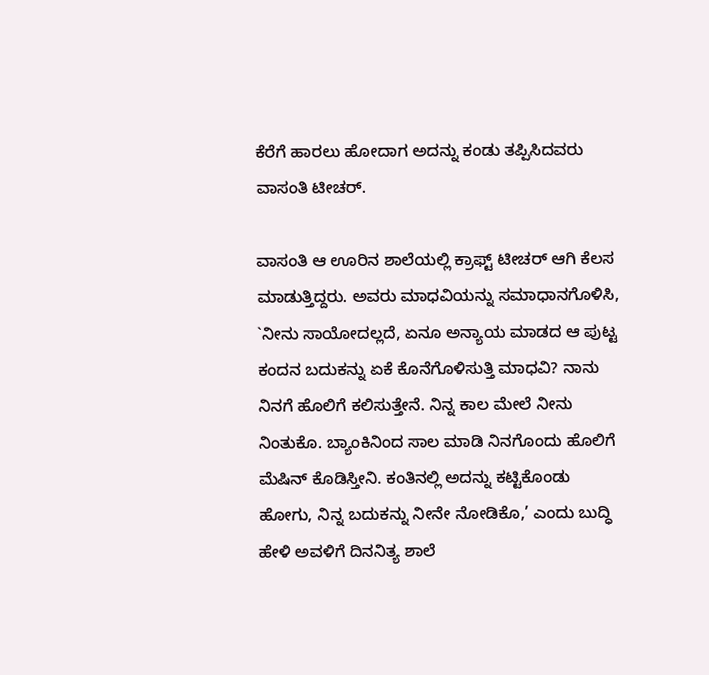ಕೆರೆಗೆ ಹಾರಲು ಹೋದಾಗ ಅದನ್ನು ಕಂಡು ತಪ್ಪಿಸಿದವರು ವಾಸಂತಿ ಟೀಚರ್‌.

ವಾಸಂತಿ ಆ ಊರಿನ ಶಾಲೆಯಲ್ಲಿ ಕ್ರಾಫ್ಟ್ ಟೀಚರ್‌ ಆಗಿ ಕೆಲಸ ಮಾಡುತ್ತಿದ್ದರು. ಅವರು ಮಾಧವಿಯನ್ನು ಸಮಾಧಾನಗೊಳಿಸಿ, `ನೀನು ಸಾಯೋದಲ್ಲದೆ, ಏನೂ ಅನ್ಯಾಯ ಮಾಡದ ಆ ಪುಟ್ಟ ಕಂದನ ಬದುಕನ್ನು ಏಕೆ ಕೊನೆಗೊಳಿಸುತ್ತಿ ಮಾಧವಿ? ನಾನು ನಿನಗೆ ಹೊಲಿಗೆ ಕಲಿಸುತ್ತೇನೆ. ನಿನ್ನ ಕಾಲ ಮೇಲೆ ನೀನು ನಿಂತುಕೊ. ಬ್ಯಾಂಕಿನಿಂದ ಸಾಲ ಮಾಡಿ ನಿನಗೊಂದು ಹೊಲಿಗೆ ಮೆಷಿನ್‌ ಕೊಡಿಸ್ತೀನಿ. ಕಂತಿನಲ್ಲಿ ಅದನ್ನು ಕಟ್ಟಿಕೊಂಡು ಹೋಗು, ನಿನ್ನ ಬದುಕನ್ನು ನೀನೇ ನೋಡಿಕೊ,’ ಎಂದು ಬುದ್ಧಿ ಹೇಳಿ ಅವಳಿಗೆ ದಿನನಿತ್ಯ ಶಾಲೆ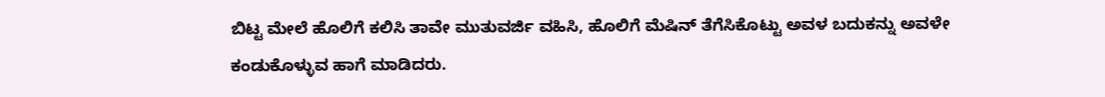ಬಿಟ್ಟ ಮೇಲೆ ಹೊಲಿಗೆ ಕಲಿಸಿ ತಾವೇ ಮುತುವರ್ಜಿ ವಹಿಸಿ, ಹೊಲಿಗೆ ಮೆಷಿನ್‌ ತೆಗೆಸಿಕೊಟ್ಟು ಅವಳ ಬದುಕನ್ನು ಅವಳೇ ಕಂಡುಕೊಳ್ಳುವ ಹಾಗೆ ಮಾಡಿದರು.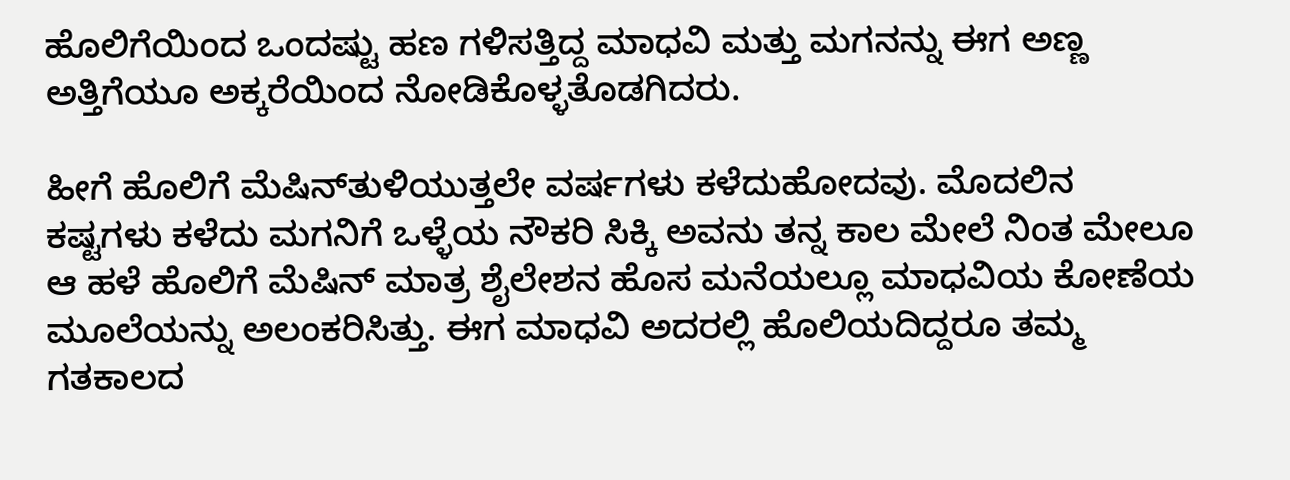ಹೊಲಿಗೆಯಿಂದ ಒಂದಷ್ಟು ಹಣ ಗಳಿಸತ್ತಿದ್ದ ಮಾಧವಿ ಮತ್ತು ಮಗನನ್ನು ಈಗ ಅಣ್ಣ ಅತ್ತಿಗೆಯೂ ಅಕ್ಕರೆಯಿಂದ ನೋಡಿಕೊಳ್ಳತೊಡಗಿದರು.

ಹೀಗೆ ಹೊಲಿಗೆ ಮೆಷಿನ್‌ತುಳಿಯುತ್ತಲೇ ವರ್ಷಗಳು ಕಳೆದುಹೋದವು. ಮೊದಲಿನ ಕಷ್ಟಗಳು ಕಳೆದು ಮಗನಿಗೆ ಒಳ್ಳೆಯ ನೌಕರಿ ಸಿಕ್ಕಿ ಅವನು ತನ್ನ ಕಾಲ ಮೇಲೆ ನಿಂತ ಮೇಲೂ ಆ ಹಳೆ ಹೊಲಿಗೆ ಮೆಷಿನ್‌ ಮಾತ್ರ ಶೈಲೇಶನ ಹೊಸ ಮನೆಯಲ್ಲೂ ಮಾಧವಿಯ ಕೋಣೆಯ ಮೂಲೆಯನ್ನು ಅಲಂಕರಿಸಿತ್ತು. ಈಗ ಮಾಧವಿ ಅದರಲ್ಲಿ ಹೊಲಿಯದಿದ್ದರೂ ತಮ್ಮ ಗತಕಾಲದ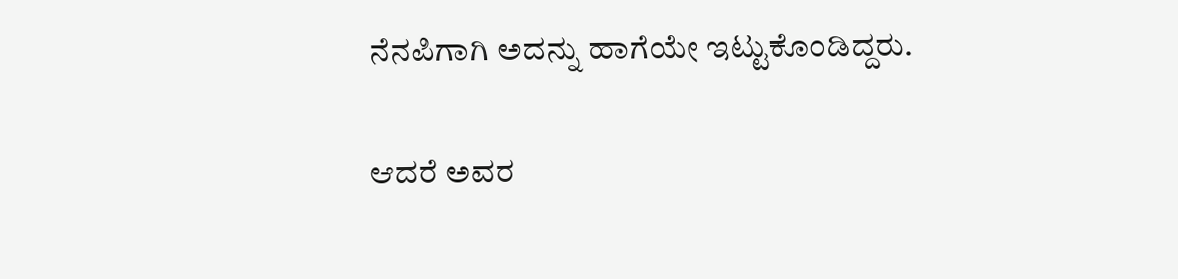ನೆನಪಿಗಾಗಿ ಅದನ್ನು ಹಾಗೆಯೇ ಇಟ್ಟುಕೊಂಡಿದ್ದರು.

ಆದರೆ ಅವರ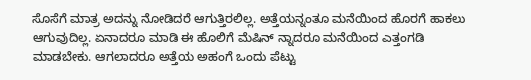ಸೊಸೆಗೆ ಮಾತ್ರ ಅದನ್ನು ನೋಡಿದರೆ ಆಗುತ್ತಿರಲಿಲ್ಲ. ಅತ್ತೆಯನ್ನಂತೂ ಮನೆಯಿಂದ ಹೊರಗೆ ಹಾಕಲು ಆಗುವುದಿಲ್ಲ. ಏನಾದರೂ ಮಾಡಿ ಈ ಹೊಲಿಗೆ ಮೆಷಿನ್‌ ನ್ನಾದರೂ ಮನೆಯಿಂದ ಎತ್ತಂಗಡಿ ಮಾಡಬೇಕು. ಆಗಲಾದರೂ ಅತ್ತೆಯ ಅಹಂಗೆ ಒಂದು ಪೆಟ್ಟು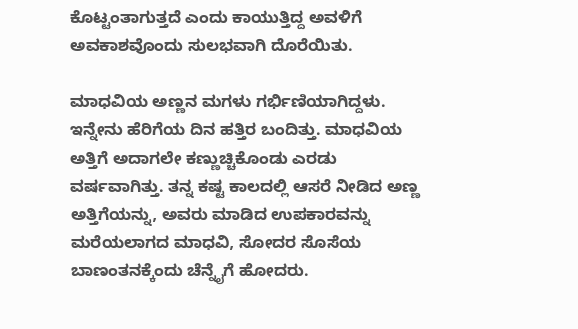ಕೊಟ್ಟಂತಾಗುತ್ತದೆ ಎಂದು ಕಾಯುತ್ತಿದ್ದ ಅವಳಿಗೆ ಅವಕಾಶವೊಂದು ಸುಲಭವಾಗಿ ದೊರೆಯಿತು.

ಮಾಧವಿಯ ಅಣ್ಣನ ಮಗಳು ಗರ್ಭಿಣಿಯಾಗಿದ್ದಳು. ಇನ್ನೇನು ಹೆರಿಗೆಯ ದಿನ ಹತ್ತಿರ ಬಂದಿತ್ತು. ಮಾಧವಿಯ ಅತ್ತಿಗೆ ಅದಾಗಲೇ ಕಣ್ಣುಚ್ಚಿಕೊಂಡು ಎರಡು ವರ್ಷವಾಗಿತ್ತು. ತನ್ನ ಕಷ್ಟ ಕಾಲದಲ್ಲಿ ಆಸರೆ ನೀಡಿದ ಅಣ್ಣ ಅತ್ತಿಗೆಯನ್ನು, ಅವರು ಮಾಡಿದ ಉಪಕಾರವನ್ನು ಮರೆಯಲಾಗದ ಮಾಧವಿ, ಸೋದರ ಸೊಸೆಯ ಬಾಣಂತನಕ್ಕೆಂದು ಚೆನ್ನೈಗೆ ಹೋದರು.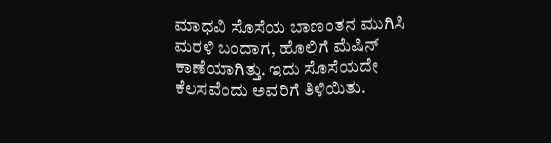ಮಾಧವಿ ಸೊಸೆಯ ಬಾಣಂತನ ಮುಗಿಸಿ ಮರಳಿ ಬಂದಾಗ, ಹೊಲಿಗೆ ಮೆಷಿನ್‌ ಕಾಣೆಯಾಗಿತ್ತು. ಇದು ಸೊಸೆಯದೇ ಕೆಲಸವೆಂದು ಅವರಿಗೆ ತಿಳಿಯಿತು.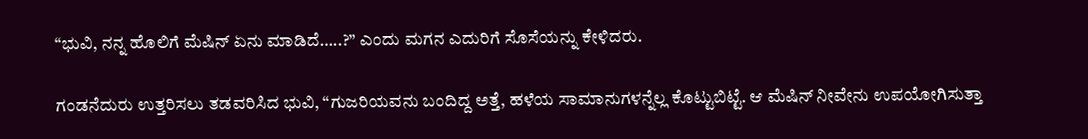“ಭುವಿ, ನನ್ನ ಹೊಲಿಗೆ ಮೆಷಿನ್‌ ಏನು ಮಾಡಿದೆ…..?” ಎಂದು ಮಗನ ಎದುರಿಗೆ ಸೊಸೆಯನ್ನು ಕೇಳಿದರು.

ಗಂಡನೆದುರು ಉತ್ತರಿಸಲು ತಡವರಿಸಿದ ಭುವಿ, “ಗುಜರಿಯವನು ಬಂದಿದ್ದ ಅತ್ತೆ, ಹಳೆಯ ಸಾಮಾನುಗಳನ್ನೆಲ್ಲ ಕೊಟ್ಟುಬಿಟ್ಟೆ. ಆ ಮೆಷಿನ್‌ ನೀವೇನು ಉಪಯೋಗಿಸುತ್ತಾ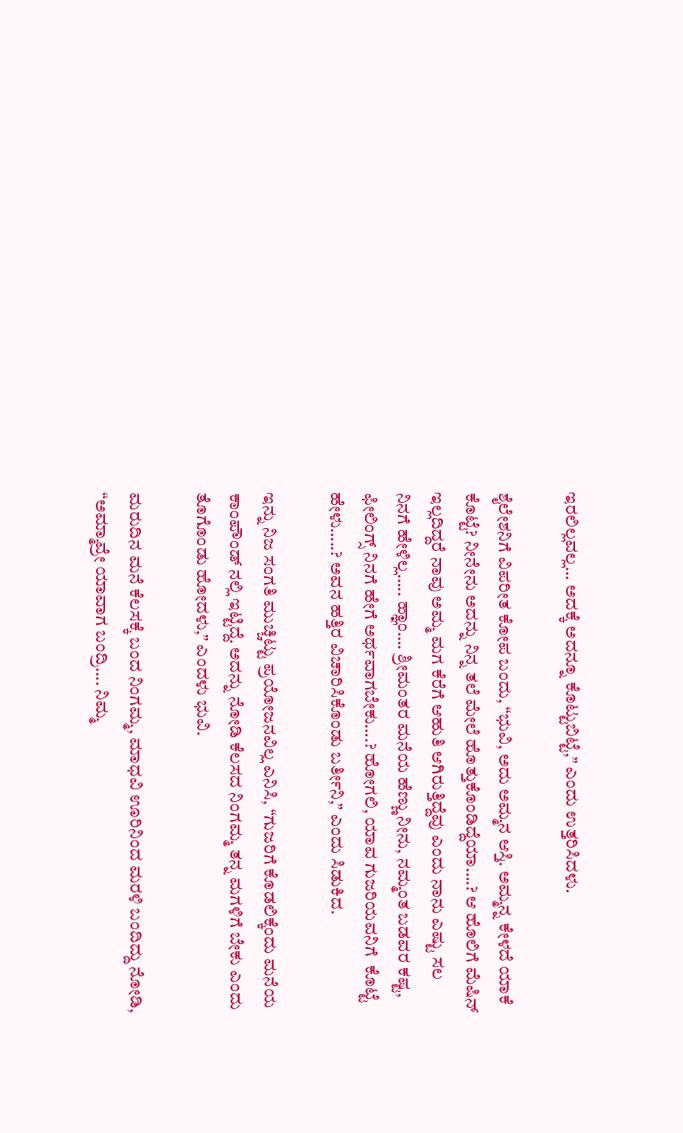ಇರಲಿಲ್ಲವಲ್ಲ… ಅದಕ್ಕೆ ಅದನ್ನೂ ಕೊಟ್ಟುಬಿಟ್ಟೆ,” ಎಂದು ಉತ್ತರಿಸಿದಳು.

ಶೈಲೇಶನಿಗೆ ವಿಪರೀತ ಕೋಪ ಬಂದು, “ಭುವಿ, ಅದು ಅಮ್ಮನ ಆಸ್ತಿ. ಅಮ್ಮನ್ನ ಕೇಳದೆ ಯಾಕೆ ಕೊಟ್ಟೆ? ನೀನೇನು ಅದನ್ನು ನಿನ್ನ ತಲೆ ಮೇಲೆ ಹೊತ್ತುಕೊಂಡಿದ್ದೆಯಾ….? ಆ ಹೊಲಿಗೆ ಮೆಷಿನ್‌ ಇಲ್ಲದಿದ್ದರೆ ನಾವು ಅಮ್ಮ ಮಗ ಕೆರೆಗೆ ಆಹುತಿ ಆಗಿರುತ್ತಿದ್ದೆವು ಎಂದು ನಾನು ಎಷ್ಟು ಸಲ ನಿನಗೆ ಹೇಳಿಲ್ಲ….. ಹ್ಞಾಂ…. ಶ್ರೀಮಂತರ ಮನೆಯ ಹೆಣ್ಣು ನೀನು, ನಮ್ಮಂತ ಬಡವರ ಕಷ್ಟ, ಫೀಲಿಂಗ್ಸ್ ನಿನಗೆ ಹೇಗೆ ಅರ್ಥವಾಗಬೇಕು….? ಹೋಗಲಿ, ಯಾವ ಗುಜರಿಯವನಿಗೆ  ಕೊಟ್ಟೆ ಹೇಳು…..? ಅವನ ಹತ್ತಿರ ವಿಚಾರಿಸಿಕೊಂಡು ಬರ್ತೀನಿ,” ಎಂದು ಸಿಡುಕಿದ.

ಇನ್ನು ನಿಜ ಸಂಗತಿ ಮುಚ್ಚಿಟ್ಟು ಪ್ರಯೋಜನವಿಲ್ಲ ಎನಿಸಿ, “ಗುಜರಿಗೆ ಕೊಡಲಿಕ್ಕೆಂದು ಮನೆಯ ಕಾಂಪೌಂಡ್‌ ನಲ್ಲಿ ಇಟ್ಟಿದ್ದೆ. ಅದನ್ನು ನೋಡಿ ಕೆಲಸದ ನಿಂಗಮ್ಮ ತನ್ನ ಮಗಳಿಗೆ ಬೇಕು ಎಂದು ತೊಗೊಂಡು ಹೋದಳು,” ಎಂದಳು ಭುವಿ.

ಮರುದಿನ ಮನೆ ಕೆಲಸಕ್ಕೆ ಬಂದ ನಿಂಗಮ್ಮ, ಮಾಧವಿ ಊರಿನಿಂದ ಮರಳಿ ಬಂದಿದ್ದು ನೋಡಿ, “ಅಮ್ಮಾವ್ರೇ ಯಾವಾಗ ಬಂದ್ರಿ…. ನಿಮ್ಮ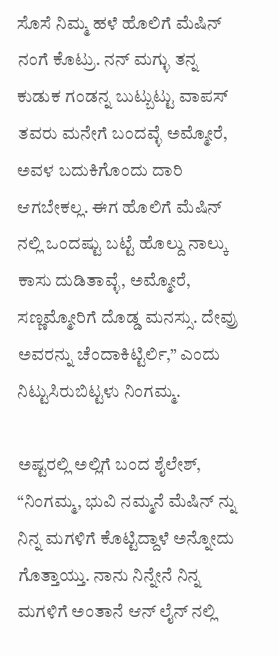ಸೊಸೆ ನಿಮ್ಮ ಹಳೆ ಹೊಲಿಗೆ ಮೆಷಿನ್‌ ನಂಗೆ ಕೊಟ್ರು. ನನ್‌ ಮಗ್ಳು ತನ್ನ ಕುಡುಕ ಗಂಡನ್ನ ಬುಟ್ಬುಟ್ಟು ವಾಪಸ್ ತವರು ಮನೇಗೆ ಬಂದವ್ಳೆ ಅಮ್ಮೋರೆ, ಅವಳ ಬದುಕಿಗೊಂದು ದಾರಿ ಆಗಬೇಕಲ್ಲ. ಈಗ ಹೊಲಿಗೆ ಮೆಷಿನ್‌ ನಲ್ಲಿ ಒಂದಷ್ಟು ಬಟ್ಟೆ ಹೊಲ್ದು ನಾಲ್ಕು ಕಾಸು ದುಡಿತಾವ್ಳೆ, ಅಮ್ಮೋರೆ, ಸಣ್ಣಮ್ಮೋರಿಗೆ ದೊಡ್ಡ ಮನಸ್ಸು. ದೇವ್ರು ಅವರನ್ನು ಚೆಂದಾಕಿಟ್ಟಿರ್ಲಿ,” ಎಂದು ನಿಟ್ಟುಸಿರುಬಿಟ್ಟಳು ನಿಂಗಮ್ಮ.

ಅಷ್ಟರಲ್ಲಿ ಅಲ್ಲಿಗೆ ಬಂದ ಶೈಲೇಶ್‌, “ನಿಂಗಮ್ಮ, ಭುವಿ ನಮ್ಮನೆ ಮೆಷಿನ್‌ ನ್ನು ನಿನ್ನ ಮಗಳಿಗೆ ಕೊಟ್ಟಿದ್ದಾಳೆ ಅನ್ನೋದು ಗೊತ್ತಾಯ್ತು. ನಾನು ನಿನ್ನೇನೆ ನಿನ್ನ ಮಗಳಿಗೆ ಅಂತಾನೆ ಆನ್‌ ಲೈನ್‌ ನಲ್ಲಿ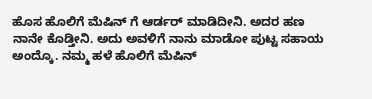ಹೊಸ ಹೊಲಿಗೆ ಮೆಷಿನ್‌ ಗೆ ಆರ್ಡರ್‌ ಮಾಡಿದೀನಿ. ಅದರ ಹಣ ನಾನೇ ಕೊಡ್ತೀನಿ. ಅದು ಅವಳಿಗೆ ನಾನು ಮಾಡೋ ಪುಟ್ಟ ಸಹಾಯ ಅಂದ್ಕೊ. ನಮ್ಮ ಹಳೆ ಹೊಲಿಗೆ ಮೆಷಿನ್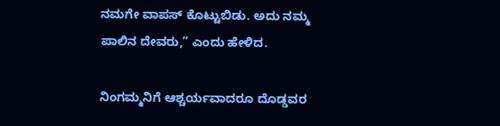ನಮಗೇ ವಾಪಸ್‌ ಕೊಟ್ಟುಬಿಡು. ಅದು ನಮ್ಮ ಪಾಲಿನ ದೇವರು,” ಎಂದು ಹೇಳಿದ.

ನಿಂಗಮ್ಮನಿಗೆ ಆಶ್ಚರ್ಯವಾದರೂ ದೊಡ್ಡವರ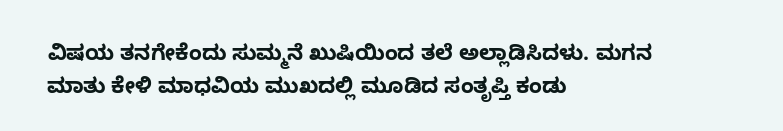ವಿಷಯ ತನಗೇಕೆಂದು ಸುಮ್ಮನೆ ಖುಷಿಯಿಂದ ತಲೆ ಅಲ್ಲಾಡಿಸಿದಳು. ಮಗನ ಮಾತು ಕೇಳಿ ಮಾಧವಿಯ ಮುಖದಲ್ಲಿ ಮೂಡಿದ ಸಂತೃಪ್ತಿ ಕಂಡು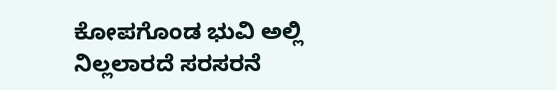ಕೋಪಗೊಂಡ ಭುವಿ ಅಲ್ಲಿ ನಿಲ್ಲಲಾರದೆ ಸರಸರನೆ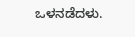ಒಳನಡೆದಳು.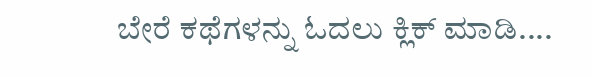ಬೇರೆ ಕಥೆಗಳನ್ನು ಓದಲು ಕ್ಲಿಕ್ ಮಾಡಿ....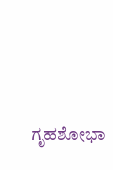ಗೃಹಶೋಭಾ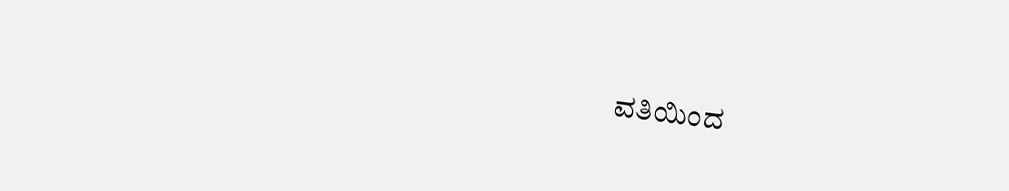ವತಿಯಿಂದ